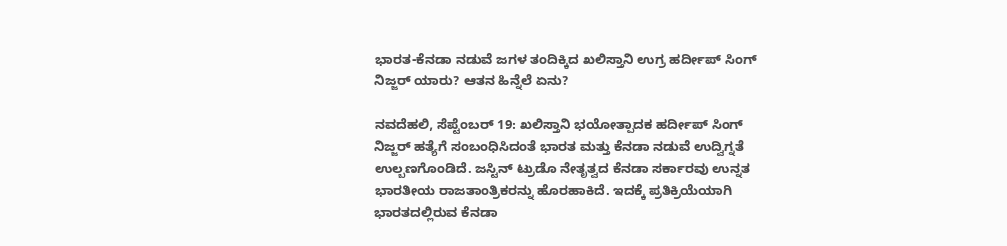ಭಾರತ-ಕೆನಡಾ ನಡುವೆ ಜಗಳ ತಂದಿಕ್ಕಿದ ಖಲಿಸ್ತಾನಿ ಉಗ್ರ ಹರ್ದೀಪ್ ಸಿಂಗ್ ನಿಜ್ಜರ್ ಯಾರು? ಆತನ ಹಿನ್ನೆಲೆ ಏನು?

ನವದೆಹಲಿ, ಸೆಪ್ಟೆಂಬರ್‌ 19: ಖಲಿಸ್ತಾನಿ ಭಯೋತ್ಪಾದಕ ಹರ್ದೀಪ್ ಸಿಂಗ್ ನಿಜ್ಜರ್ ಹತ್ಯೆಗೆ ಸಂಬಂಧಿಸಿದಂತೆ ಭಾರತ ಮತ್ತು ಕೆನಡಾ ನಡುವೆ ಉದ್ವಿಗ್ನತೆ ಉಲ್ಬಣಗೊಂಡಿದೆ. ಜಸ್ಟಿನ್ ಟ್ರುಡೊ ನೇತೃತ್ವದ ಕೆನಡಾ ಸರ್ಕಾರವು ಉನ್ನತ ಭಾರತೀಯ ರಾಜತಾಂತ್ರಿಕರನ್ನು ಹೊರಹಾಕಿದೆ. ಇದಕ್ಕೆ ಪ್ರತಿಕ್ರಿಯೆಯಾಗಿ ಭಾರತದಲ್ಲಿರುವ ಕೆನಡಾ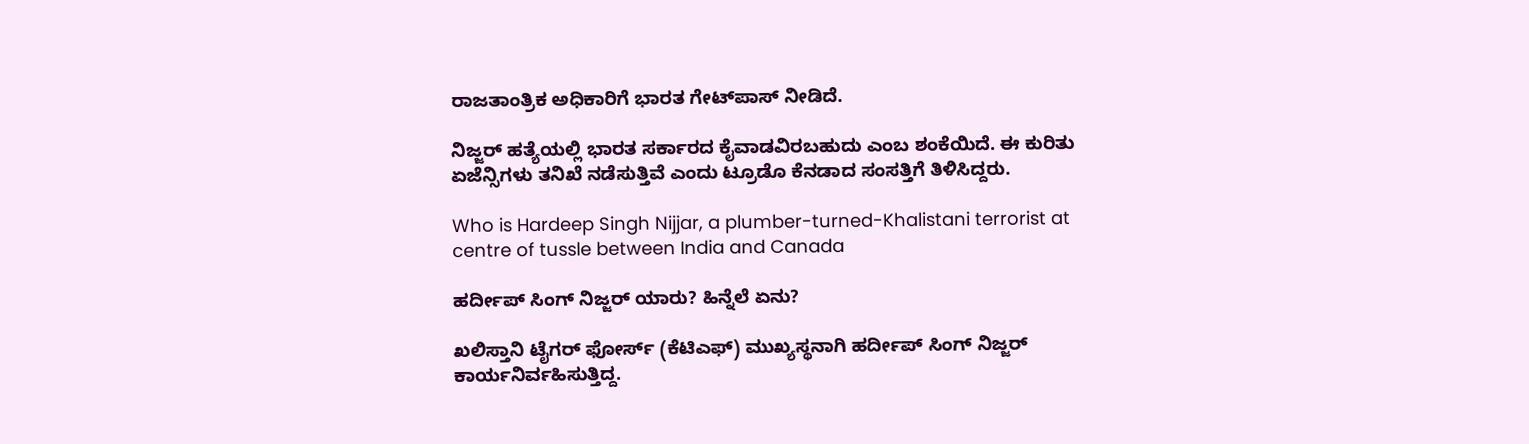ರಾಜತಾಂತ್ರಿಕ ಅಧಿಕಾರಿಗೆ ಭಾರತ ಗೇಟ್‌ಪಾಸ್‌ ನೀಡಿದೆ.

ನಿಜ್ಜರ್ ಹತ್ಯೆಯಲ್ಲಿ ಭಾರತ ಸರ್ಕಾರದ ಕೈವಾಡವಿರಬಹುದು ಎಂಬ ಶಂಕೆಯಿದೆ. ಈ ಕುರಿತು ಏಜೆನ್ಸಿಗಳು ತನಿಖೆ ನಡೆಸುತ್ತಿವೆ ಎಂದು ಟ್ರೂಡೊ ಕೆನಡಾದ ಸಂಸತ್ತಿಗೆ ತಿಳಿಸಿದ್ದರು.

Who is Hardeep Singh Nijjar, a plumber-turned-Khalistani terrorist at centre of tussle between India and Canada

ಹರ್ದೀಪ್ ಸಿಂಗ್ ನಿಜ್ಜರ್ ಯಾರು? ಹಿನ್ನೆಲೆ ಏನು?

ಖಲಿಸ್ತಾನಿ ಟೈಗರ್ ಫೋರ್ಸ್ (ಕೆಟಿಎಫ್) ಮುಖ್ಯಸ್ಥನಾಗಿ ಹರ್ದೀಪ್ ಸಿಂಗ್ ನಿಜ್ಜರ್ ಕಾರ್ಯನಿರ್ವಹಿಸುತ್ತಿದ್ದ.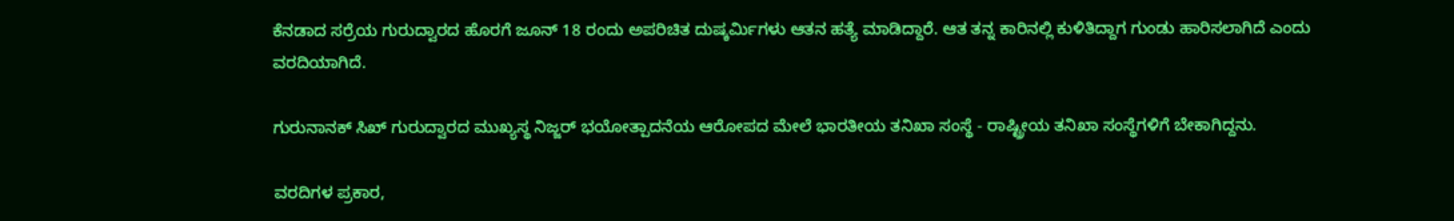ಕೆನಡಾದ ಸರ್ರೆಯ ಗುರುದ್ವಾರದ ಹೊರಗೆ ಜೂನ್ 18 ರಂದು ಅಪರಿಚಿತ ದುಷ್ಕರ್ಮಿಗಳು ಆತನ ಹತ್ಯೆ ಮಾಡಿದ್ದಾರೆ. ಆತ ತನ್ನ ಕಾರಿನಲ್ಲಿ ಕುಳಿತಿದ್ದಾಗ ಗುಂಡು ಹಾರಿಸಲಾಗಿದೆ ಎಂದು ವರದಿಯಾಗಿದೆ.

ಗುರುನಾನಕ್ ಸಿಖ್ ಗುರುದ್ವಾರದ ಮುಖ್ಯಸ್ಥ ನಿಜ್ಜರ್ ಭಯೋತ್ಪಾದನೆಯ ಆರೋಪದ ಮೇಲೆ ಭಾರತೀಯ ತನಿಖಾ ಸಂಸ್ಥೆ - ರಾಷ್ಟ್ರೀಯ ತನಿಖಾ ಸಂಸ್ಥೆಗಳಿಗೆ ಬೇಕಾಗಿದ್ದನು.

ವರದಿಗಳ ಪ್ರಕಾರ,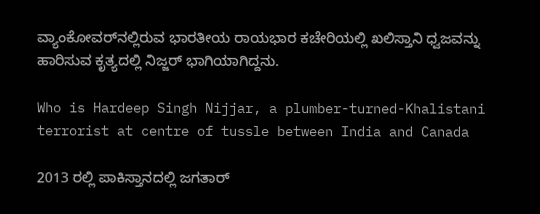ವ್ಯಾಂಕೋವರ್‌ನಲ್ಲಿರುವ ಭಾರತೀಯ ರಾಯಭಾರ ಕಚೇರಿಯಲ್ಲಿ ಖಲಿಸ್ತಾನಿ ಧ್ವಜವನ್ನು ಹಾರಿಸುವ ಕೃತ್ಯದಲ್ಲಿ ನಿಜ್ಜರ್ ಭಾಗಿಯಾಗಿದ್ದನು.

Who is Hardeep Singh Nijjar, a plumber-turned-Khalistani terrorist at centre of tussle between India and Canada

2013 ರಲ್ಲಿ ಪಾಕಿಸ್ತಾನದಲ್ಲಿ ಜಗತಾರ್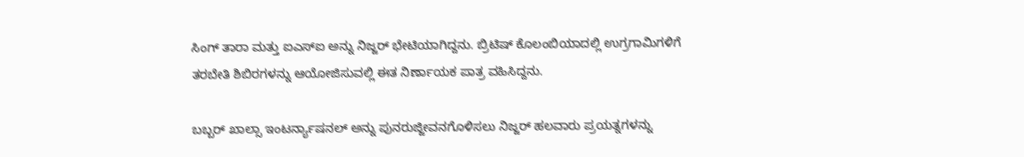ಸಿಂಗ್ ತಾರಾ ಮತ್ತು ಐಎಸ್‌ಐ ಅನ್ನು ನಿಜ್ಜರ್ ಭೇಟಿಯಾಗಿದ್ದನು. ಬ್ರಿಟಿಷ್ ಕೊಲಂಬಿಯಾದಲ್ಲಿ ಉಗ್ರಗಾಮಿಗಳಿಗೆ ತರಬೇತಿ ಶಿಬಿರಗಳನ್ನು ಆಯೋಜಿಸುವಲ್ಲಿ ಈತ ನಿರ್ಣಾಯಕ ಪಾತ್ರ ವಹಿಸಿದ್ದನು.

ಬಬ್ಬರ್ ಖಾಲ್ಸಾ ಇಂಟರ್ನ್ಯಾಷನಲ್ ಅನ್ನು ಪುನರುಜ್ಜೀವನಗೊಳಿಸಲು ನಿಜ್ಜರ್ ಹಲವಾರು ಪ್ರಯತ್ನಗಳನ್ನು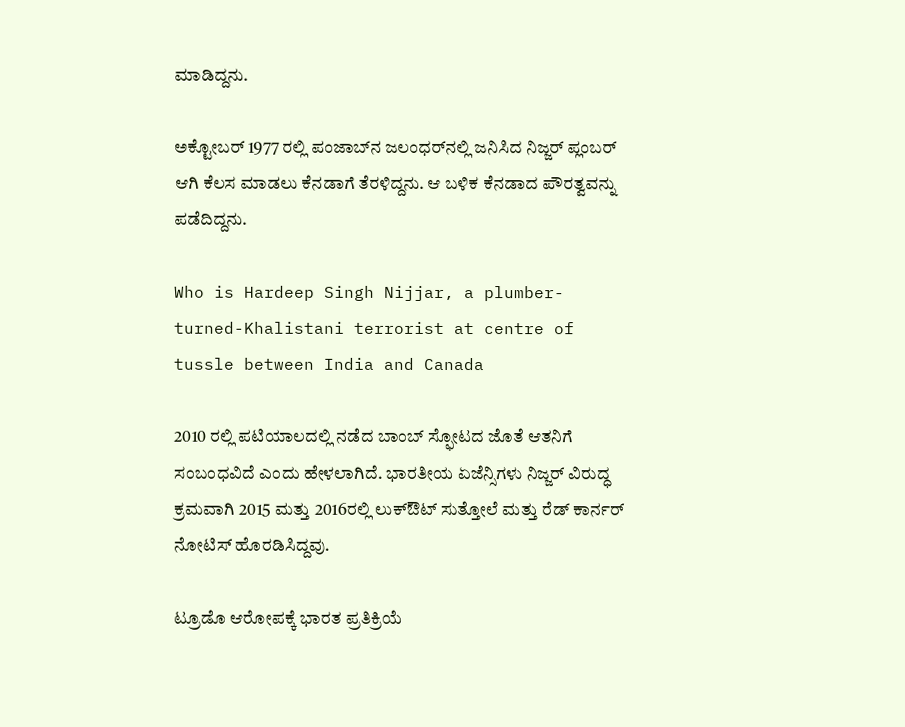ಮಾಡಿದ್ದನು.

ಅಕ್ಟೋಬರ್ 1977 ರಲ್ಲಿ ಪಂಜಾಬ್‌ನ ಜಲಂಧರ್‌ನಲ್ಲಿ ಜನಿಸಿದ ನಿಜ್ಜರ್ ಪ್ಲಂಬರ್ ಆಗಿ ಕೆಲಸ ಮಾಡಲು ಕೆನಡಾಗೆ ತೆರಳಿದ್ದನು. ಆ ಬಳಿಕ ಕೆನಡಾದ ಪೌರತ್ವವನ್ನು ಪಡೆದಿದ್ದನು.

Who is Hardeep Singh Nijjar, a plumber-turned-Khalistani terrorist at centre of tussle between India and Canada

2010 ರಲ್ಲಿ ಪಟಿಯಾಲದಲ್ಲಿ ನಡೆದ ಬಾಂಬ್ ಸ್ಫೋಟದ ಜೊತೆ ಆತನಿಗೆ ಸಂಬಂಧವಿದೆ ಎಂದು ಹೇಳಲಾಗಿದೆ. ಭಾರತೀಯ ಏಜೆನ್ಸಿಗಳು ನಿಜ್ಜರ್ ವಿರುದ್ಧ ಕ್ರಮವಾಗಿ 2015 ಮತ್ತು 2016ರಲ್ಲಿ ಲುಕ್‌ಔಟ್ ಸುತ್ತೋಲೆ ಮತ್ತು ರೆಡ್ ಕಾರ್ನರ್ ನೋಟಿಸ್ ಹೊರಡಿಸಿದ್ದವು.

ಟ್ರೂಡೊ ಆರೋಪಕ್ಕೆ ಭಾರತ ಪ್ರತಿಕ್ರಿಯೆ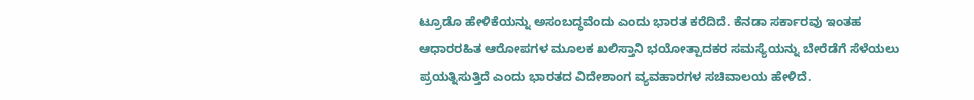ಟ್ರೂಡೊ ಹೇಳಿಕೆಯನ್ನು ಅಸಂಬದ್ಧವೆಂದು ಎಂದು ಭಾರತ ಕರೆದಿದೆ. ಕೆನಡಾ ಸರ್ಕಾರವು ಇಂತಹ ಆಧಾರರಹಿತ ಆರೋಪಗಳ ಮೂಲಕ ಖಲಿಸ್ತಾನಿ ಭಯೋತ್ಪಾದಕರ ಸಮಸ್ಯೆಯನ್ನು ಬೇರೆಡೆಗೆ ಸೆಳೆಯಲು ಪ್ರಯತ್ನಿಸುತ್ತಿದೆ ಎಂದು ಭಾರತದ ವಿದೇಶಾಂಗ ವ್ಯವಹಾರಗಳ ಸಚಿವಾಲಯ ಹೇಳಿದೆ.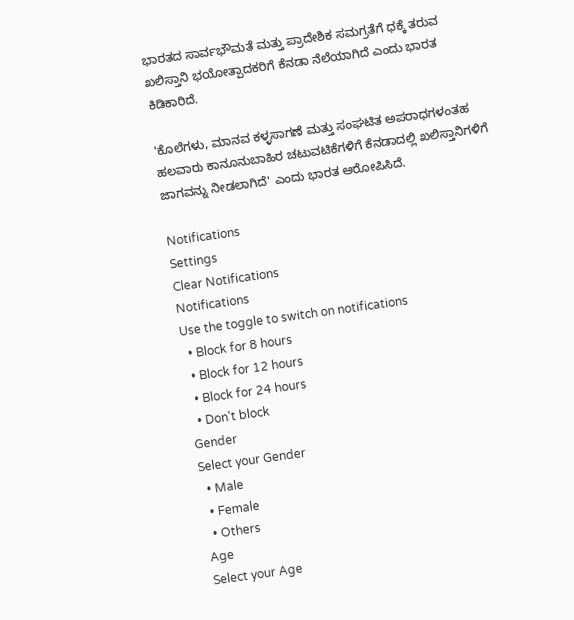ಭಾರತದ ಸಾರ್ವಭೌಮತೆ ಮತ್ತು ಪ್ರಾದೇಶಿಕ ಸಮಗ್ರತೆಗೆ ಧಕ್ಕೆ ತರುವ ಖಲಿಸ್ತಾನಿ ಭಯೋತ್ಪಾದಕರಿಗೆ ಕೆನಡಾ ನೆಲೆಯಾಗಿದೆ ಎಂದು ಭಾರತ ಕಿಡಿಕಾರಿದೆ.

'ಕೊಲೆಗಳು, ಮಾನವ ಕಳ್ಳಸಾಗಣೆ ಮತ್ತು ಸಂಘಟಿತ ಅಪರಾಧಗಳಂತಹ ಹಲವಾರು ಕಾನೂನುಬಾಹಿರ ಚಟುವಟಿಕೆಗಳಿಗೆ ಕೆನಡಾದಲ್ಲಿ ಖಲಿಸ್ತಾನಿಗಳಿಗೆ ಜಾಗವನ್ನು ನೀಡಲಾಗಿದೆ' ಎಂದು ಭಾರತ ಆರೋಪಿಸಿದೆ.

Notifications
Settings
Clear Notifications
Notifications
Use the toggle to switch on notifications
  • Block for 8 hours
  • Block for 12 hours
  • Block for 24 hours
  • Don't block
Gender
Select your Gender
  • Male
  • Female
  • Others
Age
Select your Age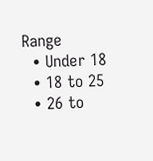Range
  • Under 18
  • 18 to 25
  • 26 to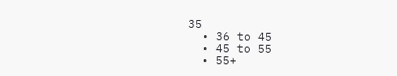35
  • 36 to 45
  • 45 to 55
  • 55+